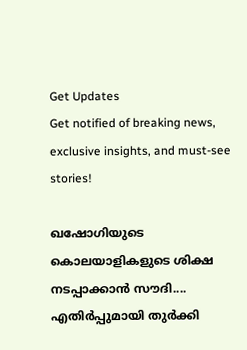Get Updates
Get notified of breaking news, exclusive insights, and must-see stories!

ഖഷോഗിയുടെ കൊലയാളികളുടെ ശിക്ഷ നടപ്പാക്കാന്‍ സൗദി.... എതിര്‍പ്പുമായി തുര്‍ക്കി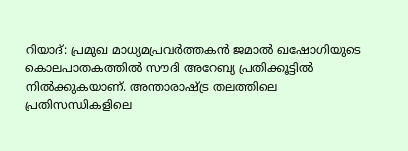റിയാദ്: പ്രമുഖ മാധ്യമപ്രവര്‍ത്തകന്‍ ജമാല്‍ ഖഷോഗിയുടെ കൊലപാതകത്തില്‍ സൗദി അറേബ്യ പ്രതിക്കൂട്ടില്‍ നില്‍ക്കുകയാണ്. അന്താരാഷ്ട്ര തലത്തിലെ പ്രതിസന്ധികളിലെ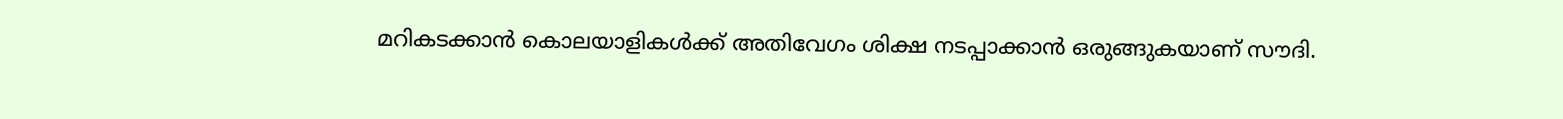മറികടക്കാന്‍ കൊലയാളികള്‍ക്ക് അതിവേഗം ശിക്ഷ നടപ്പാക്കാന്‍ ഒരുങ്ങുകയാണ് സൗദി.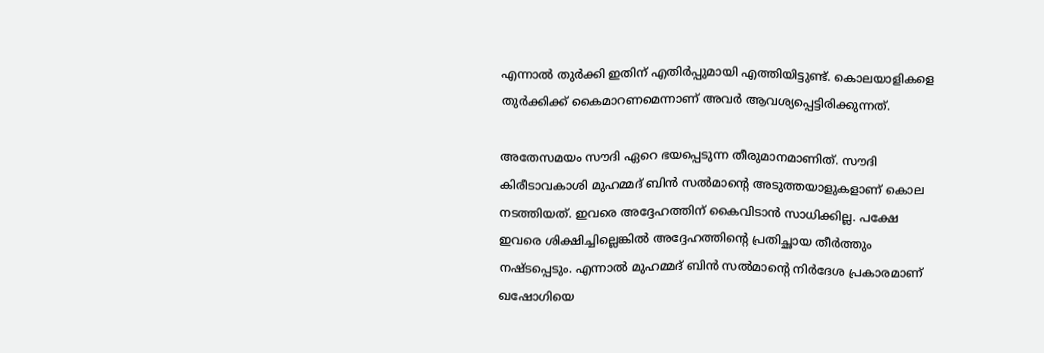എന്നാല്‍ തുര്‍ക്കി ഇതിന് എതിര്‍പ്പുമായി എത്തിയിട്ടുണ്ട്. കൊലയാളികളെ തുര്‍ക്കിക്ക് കൈമാറണമെന്നാണ് അവര്‍ ആവശ്യപ്പെട്ടിരിക്കുന്നത്.

അതേസമയം സൗദി ഏറെ ഭയപ്പെടുന്ന തീരുമാനമാണിത്. സൗദി കിരീടാവകാശി മുഹമ്മദ് ബിന്‍ സല്‍മാന്റെ അടുത്തയാളുകളാണ് കൊല നടത്തിയത്. ഇവരെ അദ്ദേഹത്തിന് കൈവിടാന്‍ സാധിക്കില്ല. പക്ഷേ ഇവരെ ശിക്ഷിച്ചില്ലെങ്കില്‍ അദ്ദേഹത്തിന്റെ പ്രതിച്ഛായ തീര്‍ത്തും നഷ്ടപ്പെടും. എന്നാല്‍ മുഹമ്മദ് ബിന്‍ സല്‍മാന്റെ നിര്‍ദേശ പ്രകാരമാണ് ഖഷോഗിയെ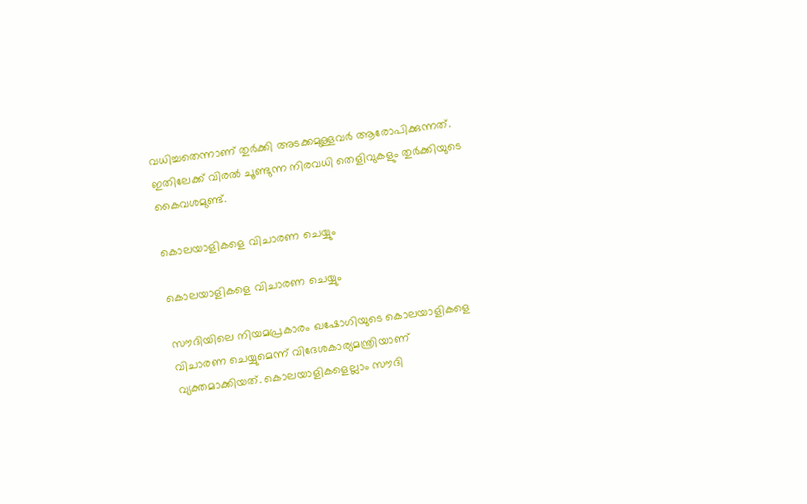വധിച്ചതെന്നാണ് തുര്‍ക്കി അടക്കമുള്ളവര്‍ ആരോപിക്കുന്നത്. ഇതിലേക്ക് വിരല്‍ ചൂണ്ടുന്ന നിരവധി തെളിവുകളും തുര്‍ക്കിയുടെ കൈവശമുണ്ട്.

കൊലയാളികളെ വിചാരണ ചെയ്യും

കൊലയാളികളെ വിചാരണ ചെയ്യും

സൗദിയിലെ നിയമപ്രകാരം ഖഷോഗിയുടെ കൊലയാളികളെ വിചാരണ ചെയ്യുമെന്ന് വിദേശകാര്യമന്ത്രിയാണ് വ്യക്തമാക്കിയത്. കൊലയാളികളെല്ലാം സൗദി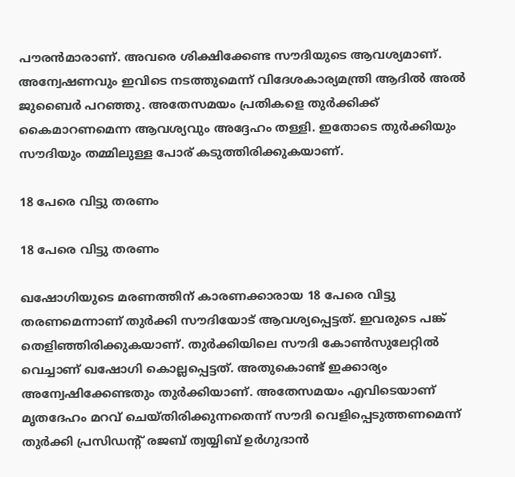പൗരന്‍മാരാണ്. അവരെ ശിക്ഷിക്കേണ്ട സൗദിയുടെ ആവശ്യമാണ്. അന്വേഷണവും ഇവിടെ നടത്തുമെന്ന് വിദേശകാര്യമന്ത്രി ആദില്‍ അല്‍ ജുബൈര്‍ പറഞ്ഞു. അതേസമയം പ്രതികളെ തുര്‍ക്കിക്ക് കൈമാറണമെന്ന ആവശ്യവും അദ്ദേഹം തള്ളി. ഇതോടെ തുര്‍ക്കിയും സൗദിയും തമ്മിലുള്ള പോര് കടുത്തിരിക്കുകയാണ്.

18 പേരെ വിട്ടു തരണം

18 പേരെ വിട്ടു തരണം

ഖഷോഗിയുടെ മരണത്തിന് കാരണക്കാരായ 18 പേരെ വിട്ടു തരണമെന്നാണ് തുര്‍ക്കി സൗദിയോട് ആവശ്യപ്പെട്ടത്. ഇവരുടെ പങ്ക് തെളിഞ്ഞിരിക്കുകയാണ്. തുര്‍ക്കിയിലെ സൗദി കോണ്‍സുലേറ്റില്‍ വെച്ചാണ് ഖഷോഗി കൊല്ലപ്പെട്ടത്. അതുകൊണ്ട് ഇക്കാര്യം അന്വേഷിക്കേണ്ടതും തുര്‍ക്കിയാണ്. അതേസമയം എവിടെയാണ് മൃതദേഹം മറവ് ചെയ്തിരിക്കുന്നതെന്ന് സൗദി വെളിപ്പെടുത്തണമെന്ന് തുര്‍ക്കി പ്രസിഡന്റ് രജബ് ത്വയ്യിബ് ഉര്‍ഗുദാന്‍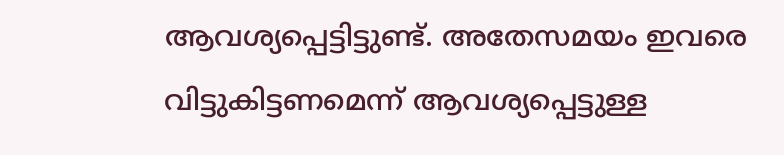ആവശ്യപ്പെട്ടിട്ടുണ്ട്. അതേസമയം ഇവരെ വിട്ടുകിട്ടണമെന്ന് ആവശ്യപ്പെട്ടുള്ള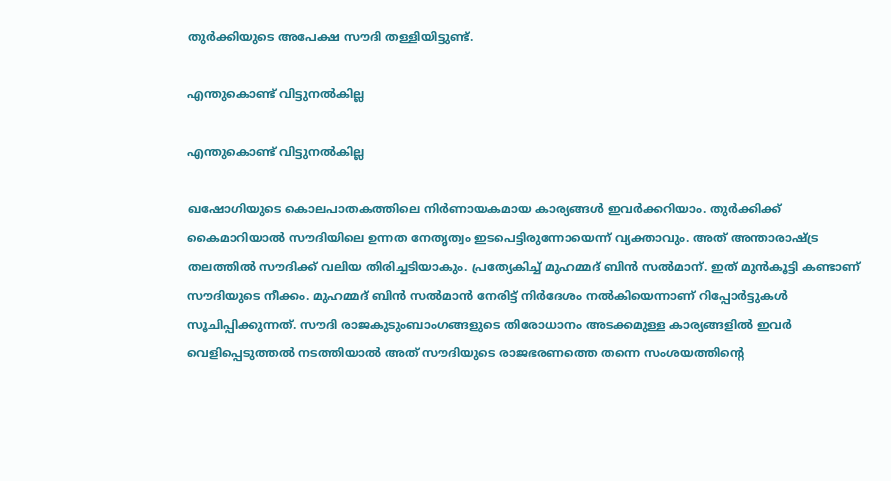തുര്‍ക്കിയുടെ അപേക്ഷ സൗദി തള്ളിയിട്ടുണ്ട്.

എന്തുകൊണ്ട് വിട്ടുനല്‍കില്ല

എന്തുകൊണ്ട് വിട്ടുനല്‍കില്ല

ഖഷോഗിയുടെ കൊലപാതകത്തിലെ നിര്‍ണായകമായ കാര്യങ്ങള്‍ ഇവര്‍ക്കറിയാം. തുര്‍ക്കിക്ക് കൈമാറിയാല്‍ സൗദിയിലെ ഉന്നത നേതൃത്വം ഇടപെട്ടിരുന്നോയെന്ന് വ്യക്താവും. അത് അന്താരാഷ്ട്ര തലത്തില്‍ സൗദിക്ക് വലിയ തിരിച്ചടിയാകും. പ്രത്യേകിച്ച് മുഹമ്മദ് ബിന്‍ സല്‍മാന്. ഇത് മുന്‍കൂട്ടി കണ്ടാണ് സൗദിയുടെ നീക്കം. മുഹമ്മദ് ബിന്‍ സല്‍മാന്‍ നേരിട്ട് നിര്‍ദേശം നല്‍കിയെന്നാണ് റിപ്പോര്‍ട്ടുകള്‍ സൂചിപ്പിക്കുന്നത്. സൗദി രാജകുടുംബാംഗങ്ങളുടെ തിരോധാനം അടക്കമുള്ള കാര്യങ്ങളില്‍ ഇവര്‍ വെളിപ്പെടുത്തല്‍ നടത്തിയാല്‍ അത് സൗദിയുടെ രാജഭരണത്തെ തന്നെ സംശയത്തിന്റെ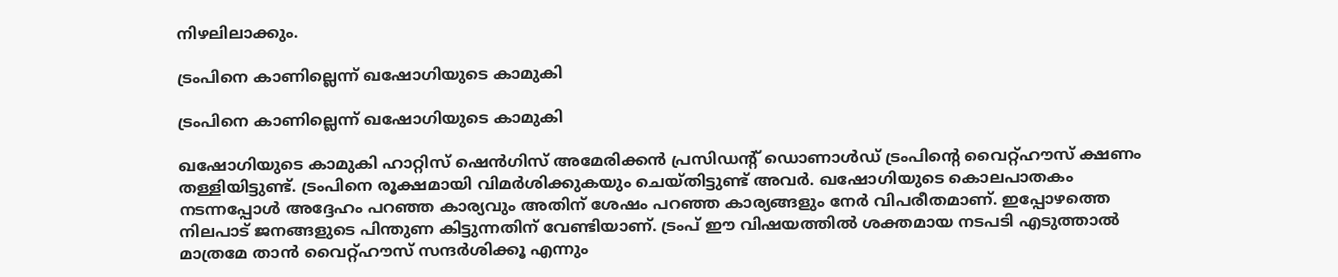നിഴലിലാക്കും.

ട്രംപിനെ കാണില്ലെന്ന് ഖഷോഗിയുടെ കാമുകി

ട്രംപിനെ കാണില്ലെന്ന് ഖഷോഗിയുടെ കാമുകി

ഖഷോഗിയുടെ കാമുകി ഹാറ്റിസ് ഷെന്‍ഗിസ് അമേരിക്കന്‍ പ്രസിഡന്റ് ഡൊണാള്‍ഡ് ട്രംപിന്റെ വൈറ്റ്ഹൗസ് ക്ഷണം തള്ളിയിട്ടുണ്ട്. ട്രംപിനെ രൂക്ഷമായി വിമര്‍ശിക്കുകയും ചെയ്തിട്ടുണ്ട് അവര്‍. ഖഷോഗിയുടെ കൊലപാതകം നടന്നപ്പോള്‍ അദ്ദേഹം പറഞ്ഞ കാര്യവും അതിന് ശേഷം പറഞ്ഞ കാര്യങ്ങളും നേര്‍ വിപരീതമാണ്. ഇപ്പോഴത്തെ നിലപാട് ജനങ്ങളുടെ പിന്തുണ കിട്ടുന്നതിന് വേണ്ടിയാണ്. ട്രംപ് ഈ വിഷയത്തില്‍ ശക്തമായ നടപടി എടുത്താല്‍ മാത്രമേ താന്‍ വൈറ്റ്ഹൗസ് സന്ദര്‍ശിക്കൂ എന്നും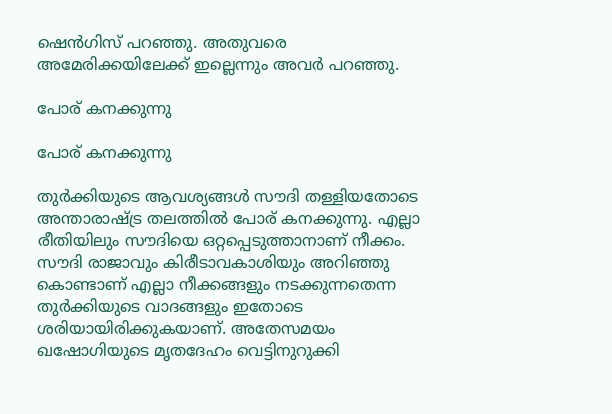ഷെന്‍ഗിസ് പറഞ്ഞു. അതുവരെ അമേരിക്കയിലേക്ക് ഇല്ലെന്നും അവര്‍ പറഞ്ഞു.

പോര് കനക്കുന്നു

പോര് കനക്കുന്നു

തുര്‍ക്കിയുടെ ആവശ്യങ്ങള്‍ സൗദി തള്ളിയതോടെ അന്താരാഷ്ട്ര തലത്തില്‍ പോര് കനക്കുന്നു. എല്ലാ രീതിയിലും സൗദിയെ ഒറ്റപ്പെടുത്താനാണ് നീക്കം. സൗദി രാജാവും കിരീടാവകാശിയും അറിഞ്ഞു കൊണ്ടാണ് എല്ലാ നീക്കങ്ങളും നടക്കുന്നതെന്ന തുര്‍ക്കിയുടെ വാദങ്ങളും ഇതോടെ ശരിയായിരിക്കുകയാണ്. അതേസമയം ഖഷോഗിയുടെ മൃതദേഹം വെട്ടിനുറുക്കി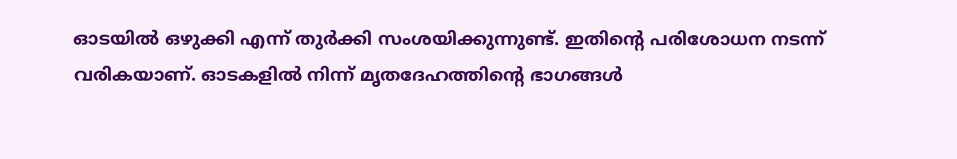ഓടയില്‍ ഒഴുക്കി എന്ന് തുര്‍ക്കി സംശയിക്കുന്നുണ്ട്. ഇതിന്റെ പരിശോധന നടന്ന് വരികയാണ്. ഓടകളില്‍ നിന്ന് മൃതദേഹത്തിന്റെ ഭാഗങ്ങള്‍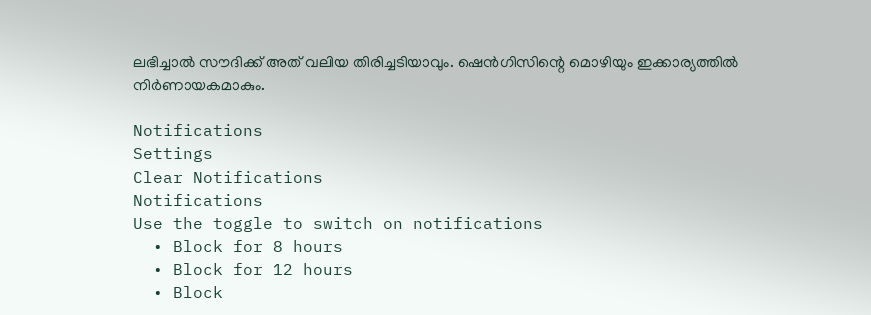ലഭിച്ചാല്‍ സൗദിക്ക് അത് വലിയ തിരിച്ചടിയാവും. ഷെന്‍ഗിസിന്റെ മൊഴിയും ഇക്കാര്യത്തില്‍ നിര്‍ണായകമാകും.

Notifications
Settings
Clear Notifications
Notifications
Use the toggle to switch on notifications
  • Block for 8 hours
  • Block for 12 hours
  • Block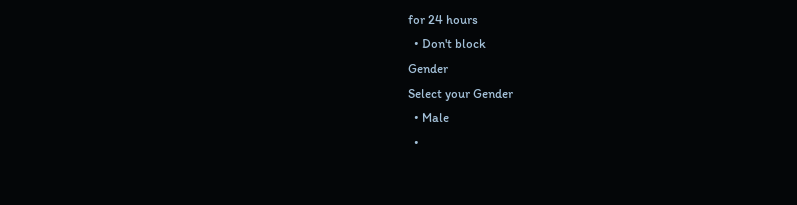for 24 hours
  • Don't block
Gender
Select your Gender
  • Male
  •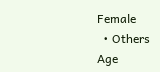Female
  • Others
Age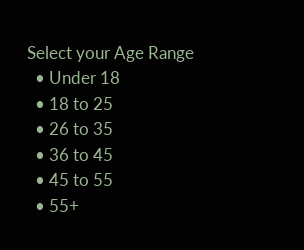Select your Age Range
  • Under 18
  • 18 to 25
  • 26 to 35
  • 36 to 45
  • 45 to 55
  • 55+